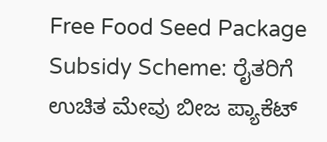Free Food Seed Package Subsidy Scheme: ರೈತರಿಗೆ ಉಚಿತ ಮೇವು ಬೀಜ ಪ್ಯಾಕೆಟ್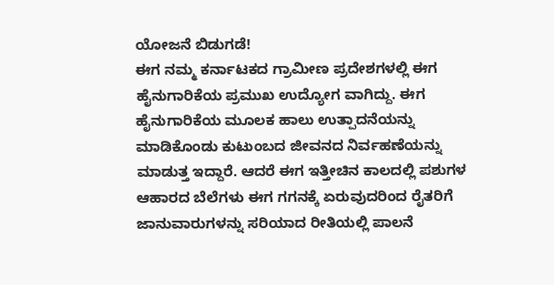ಯೋಜನೆ ಬಿಡುಗಡೆ!
ಈಗ ನಮ್ಮ ಕರ್ನಾಟಕದ ಗ್ರಾಮೀಣ ಪ್ರದೇಶಗಳಲ್ಲಿ ಈಗ ಹೈನುಗಾರಿಕೆಯ ಪ್ರಮುಖ ಉದ್ಯೋಗ ವಾಗಿದ್ದು. ಈಗ ಹೈನುಗಾರಿಕೆಯ ಮೂಲಕ ಹಾಲು ಉತ್ಪಾದನೆಯನ್ನು ಮಾಡಿಕೊಂಡು ಕುಟುಂಬದ ಜೀವನದ ನಿರ್ವಹಣೆಯನ್ನು ಮಾಡುತ್ತ ಇದ್ದಾರೆ. ಆದರೆ ಈಗ ಇತ್ತೀಚಿನ ಕಾಲದಲ್ಲಿ ಪಶುಗಳ ಆಹಾರದ ಬೆಲೆಗಳು ಈಗ ಗಗನಕ್ಕೆ ಏರುವುದರಿಂದ ರೈತರಿಗೆ ಜಾನುವಾರುಗಳನ್ನು ಸರಿಯಾದ ರೀತಿಯಲ್ಲಿ ಪಾಲನೆ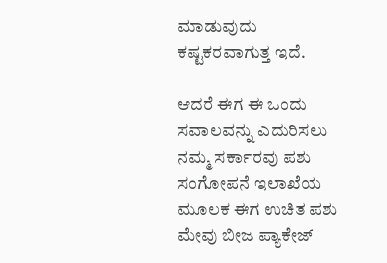ಮಾಡುವುದು ಕಷ್ಟಕರವಾಗುತ್ತ ಇದೆ.

ಆದರೆ ಈಗ ಈ ಒಂದು ಸವಾಲವನ್ನು ಎದುರಿಸಲು ನಮ್ಮ ಸರ್ಕಾರವು ಪಶು ಸಂಗೋಪನೆ ಇಲಾಖೆಯ ಮೂಲಕ ಈಗ ಉಚಿತ ಪಶು ಮೇವು ಬೀಜ ಪ್ಯಾಕೇಜ್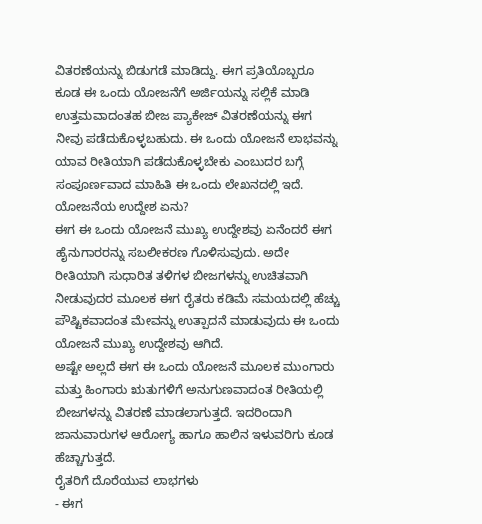ವಿತರಣೆಯನ್ನು ಬಿಡುಗಡೆ ಮಾಡಿದ್ದು. ಈಗ ಪ್ರತಿಯೊಬ್ಬರೂ ಕೂಡ ಈ ಒಂದು ಯೋಜನೆಗೆ ಅರ್ಜಿಯನ್ನು ಸಲ್ಲಿಕೆ ಮಾಡಿ ಉತ್ತಮವಾದಂತಹ ಬೀಜ ಪ್ಯಾಕೇಜ್ ವಿತರಣೆಯನ್ನು ಈಗ ನೀವು ಪಡೆದುಕೊಳ್ಳಬಹುದು. ಈ ಒಂದು ಯೋಜನೆ ಲಾಭವನ್ನು ಯಾವ ರೀತಿಯಾಗಿ ಪಡೆದುಕೊಳ್ಳಬೇಕು ಎಂಬುದರ ಬಗ್ಗೆ ಸಂಪೂರ್ಣವಾದ ಮಾಹಿತಿ ಈ ಒಂದು ಲೇಖನದಲ್ಲಿ ಇದೆ.
ಯೋಜನೆಯ ಉದ್ದೇಶ ಏನು?
ಈಗ ಈ ಒಂದು ಯೋಜನೆ ಮುಖ್ಯ ಉದ್ದೇಶವು ಏನೆಂದರೆ ಈಗ ಹೈನುಗಾರರನ್ನು ಸಬಲೀಕರಣ ಗೊಳಿಸುವುದು. ಅದೇ ರೀತಿಯಾಗಿ ಸುಧಾರಿತ ತಳಿಗಳ ಬೀಜಗಳನ್ನು ಉಚಿತವಾಗಿ ನೀಡುವುದರ ಮೂಲಕ ಈಗ ರೈತರು ಕಡಿಮೆ ಸಮಯದಲ್ಲಿ ಹೆಚ್ಚು ಪೌಷ್ಟಿಕವಾದಂತ ಮೇವನ್ನು ಉತ್ಪಾದನೆ ಮಾಡುವುದು ಈ ಒಂದು ಯೋಜನೆ ಮುಖ್ಯ ಉದ್ದೇಶವು ಆಗಿದೆ.
ಅಷ್ಟೇ ಅಲ್ಲದೆ ಈಗ ಈ ಒಂದು ಯೋಜನೆ ಮೂಲಕ ಮುಂಗಾರು ಮತ್ತು ಹಿಂಗಾರು ಋತುಗಳಿಗೆ ಅನುಗುಣವಾದಂತ ರೀತಿಯಲ್ಲಿ ಬೀಜಗಳನ್ನು ವಿತರಣೆ ಮಾಡಲಾಗುತ್ತದೆ. ಇದರಿಂದಾಗಿ ಜಾನುವಾರುಗಳ ಆರೋಗ್ಯ ಹಾಗೂ ಹಾಲಿನ ಇಳುವರಿಗು ಕೂಡ ಹೆಚ್ಚಾಗುತ್ತದೆ.
ರೈತರಿಗೆ ದೊರೆಯುವ ಲಾಭಗಳು
- ಈಗ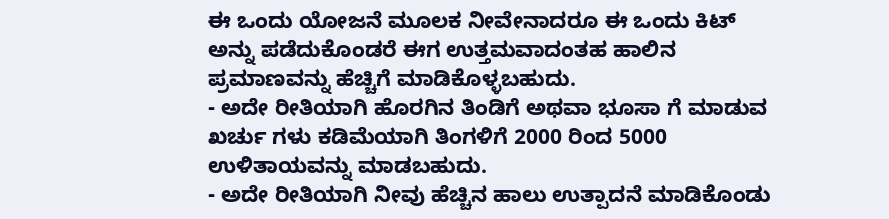ಈ ಒಂದು ಯೋಜನೆ ಮೂಲಕ ನೀವೇನಾದರೂ ಈ ಒಂದು ಕಿಟ್ ಅನ್ನು ಪಡೆದುಕೊಂಡರೆ ಈಗ ಉತ್ತಮವಾದಂತಹ ಹಾಲಿನ ಪ್ರಮಾಣವನ್ನು ಹೆಚ್ಚಿಗೆ ಮಾಡಿಕೊಳ್ಳಬಹುದು.
- ಅದೇ ರೀತಿಯಾಗಿ ಹೊರಗಿನ ತಿಂಡಿಗೆ ಅಥವಾ ಭೂಸಾ ಗೆ ಮಾಡುವ ಖರ್ಚು ಗಳು ಕಡಿಮೆಯಾಗಿ ತಿಂಗಳಿಗೆ 2000 ರಿಂದ 5000 ಉಳಿತಾಯವನ್ನು ಮಾಡಬಹುದು.
- ಅದೇ ರೀತಿಯಾಗಿ ನೀವು ಹೆಚ್ಚಿನ ಹಾಲು ಉತ್ಪಾದನೆ ಮಾಡಿಕೊಂಡು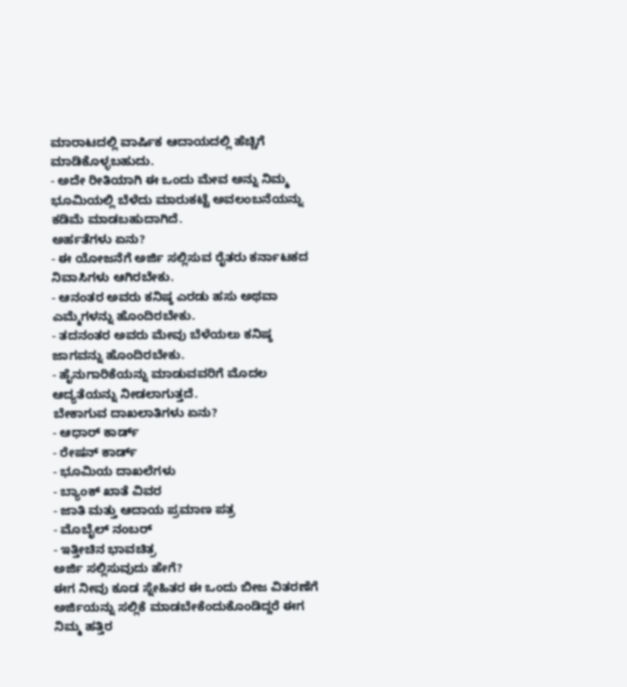ಮಾರಾಟದಲ್ಲಿ ವಾರ್ಷಿಕ ಆದಾಯದಲ್ಲಿ ಹೆಚ್ಚಿಗೆ ಮಾಡಿಕೊಳ್ಳಬಹುದು.
- ಅದೇ ರೀತಿಯಾಗಿ ಈ ಒಂದು ಮೇವ ಅನ್ನು ನಿಮ್ಮ ಭೂಮಿಯಲ್ಲಿ ಬೆಳೆದು ಮಾರುಕಟ್ಟೆ ಅವಲಂಬನೆಯನ್ನು ಕಡಿಮೆ ಮಾಡಬಹುದಾಗಿದೆ.
ಅರ್ಹತೆಗಳು ಏನು?
- ಈ ಯೋಜನೆಗೆ ಅರ್ಜಿ ಸಲ್ಲಿಸುವ ರೈತರು ಕರ್ನಾಟಕದ ನಿವಾಸಿಗಳು ಆಗಿರಬೇಕು.
- ಆನಂತರ ಅವರು ಕನಿಷ್ಠ ಎರಡು ಹಸು ಅಥವಾ ಎಮ್ಮೆಗಳನ್ನು ಹೊಂದಿರಬೇಕು.
- ತದನಂತರ ಅವರು ಮೇವು ಬೆಳೆಯಲು ಕನಿಷ್ಠ ಜಾಗವನ್ನು ಹೊಂದಿರಬೇಕು.
- ಹೈನುಗಾರಿಕೆಯನ್ನು ಮಾಡುವವರಿಗೆ ಮೊದಲ ಆದ್ಯತೆಯನ್ನು ನೀಡಲಾಗುತ್ತದೆ.
ಬೇಕಾಗುವ ದಾಖಲಾತಿಗಳು ಏನು?
- ಆಧಾರ್ ಕಾರ್ಡ್
- ರೇಷನ್ ಕಾರ್ಡ್
- ಭೂಮಿಯ ದಾಖಲೆಗಳು
- ಬ್ಯಾಂಕ್ ಖಾತೆ ವಿವರ
- ಜಾತಿ ಮತ್ತು ಆದಾಯ ಪ್ರಮಾಣ ಪತ್ರ
- ಮೊಬೈಲ್ ನಂಬರ್
- ಇತ್ತೀಚಿನ ಭಾವಚಿತ್ರ
ಅರ್ಜಿ ಸಲ್ಲಿಸುವುದು ಹೇಗೆ?
ಈಗ ನೀವು ಕೂಡ ಸ್ನೇಹಿತರ ಈ ಒಂದು ಬೀಜ ವಿತರಣೆಗೆ ಅರ್ಜಿಯನ್ನು ಸಲ್ಲಿಕೆ ಮಾಡಬೇಕೆಂದುಕೊಂಡಿದ್ದರೆ ಈಗ ನಿಮ್ಮ ಹತ್ತಿರ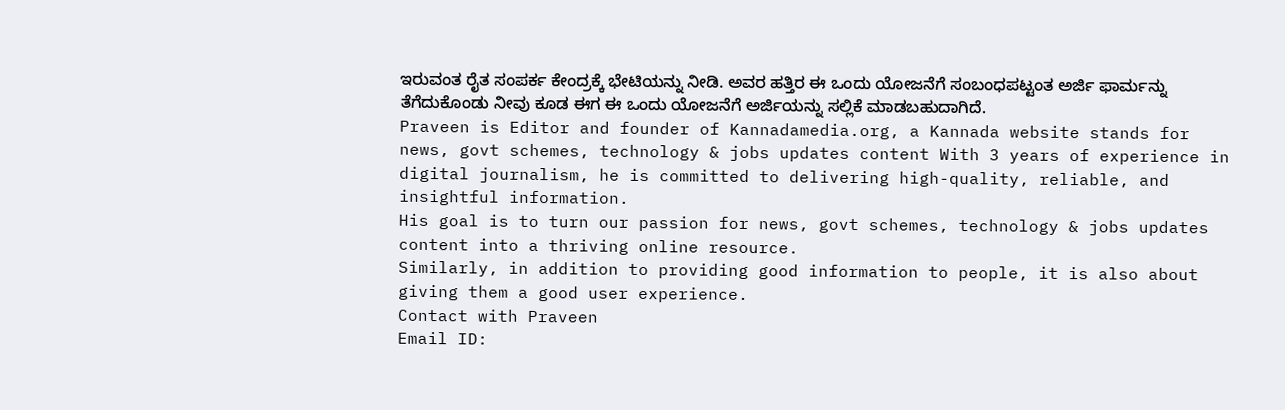ಇರುವಂತ ರೈತ ಸಂಪರ್ಕ ಕೇಂದ್ರಕ್ಕೆ ಭೇಟಿಯನ್ನು ನೀಡಿ. ಅವರ ಹತ್ತಿರ ಈ ಒಂದು ಯೋಜನೆಗೆ ಸಂಬಂಧಪಟ್ಟಂತ ಅರ್ಜಿ ಫಾರ್ಮನ್ನು ತೆಗೆದುಕೊಂಡು ನೀವು ಕೂಡ ಈಗ ಈ ಒಂದು ಯೋಜನೆಗೆ ಅರ್ಜಿಯನ್ನು ಸಲ್ಲಿಕೆ ಮಾಡಬಹುದಾಗಿದೆ.
Praveen is Editor and founder of Kannadamedia.org, a Kannada website stands for news, govt schemes, technology & jobs updates content With 3 years of experience in digital journalism, he is committed to delivering high-quality, reliable, and insightful information.
His goal is to turn our passion for news, govt schemes, technology & jobs updates content into a thriving online resource.
Similarly, in addition to providing good information to people, it is also about giving them a good user experience.
Contact with Praveen
Email ID: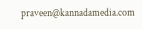praveen@kannadamedia.com